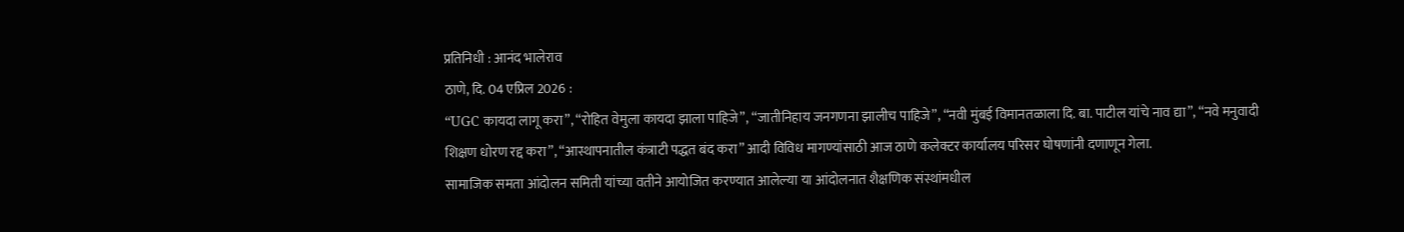प्रतिनिधी : आनंद भालेराव
ठाणे, दि. 04 एप्रिल 2026 :
“UGC कायदा लागू करा”, “रोहित वेमुला कायदा झाला पाहिजे”, “जातीनिहाय जनगणना झालीच पाहिजे”, “नवी मुंबई विमानतळाला दि. बा. पाटील यांचे नाव द्या”, “नवे मनुवादी शिक्षण धोरण रद्द करा”, “आस्थापनातील कंत्राटी पद्धत बंद करा” आदी विविध मागण्यांसाठी आज ठाणे कलेक्टर कार्यालय परिसर घोषणांनी दणाणून गेला.
सामाजिक समता आंदोलन समिती यांच्या वतीने आयोजित करण्यात आलेल्या या आंदोलनात शैक्षणिक संस्थांमधील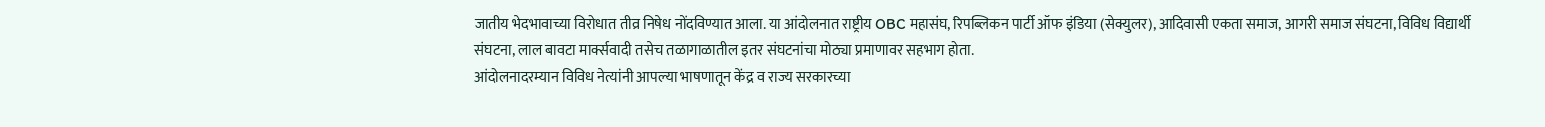जातीय भेदभावाच्या विरोधात तीव्र निषेध नोंदविण्यात आला. या आंदोलनात राष्ट्रीय OBC महासंघ, रिपब्लिकन पार्टी ऑफ इंडिया (सेक्युलर), आदिवासी एकता समाज, आगरी समाज संघटना, विविध विद्यार्थी संघटना, लाल बावटा मार्क्सवादी तसेच तळागाळातील इतर संघटनांचा मोठ्या प्रमाणावर सहभाग होता.
आंदोलनादरम्यान विविध नेत्यांनी आपल्या भाषणातून केंद्र व राज्य सरकारच्या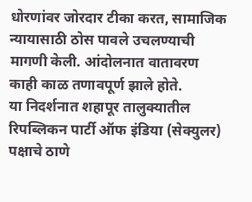धोरणांवर जोरदार टीका करत, सामाजिक न्यायासाठी ठोस पावले उचलण्याची मागणी केली. आंदोलनात वातावरण काही काळ तणावपूर्ण झाले होते.
या निदर्शनात शहापूर तालुक्यातील रिपब्लिकन पार्टी ऑफ इंडिया (सेक्युलर) पक्षाचे ठाणे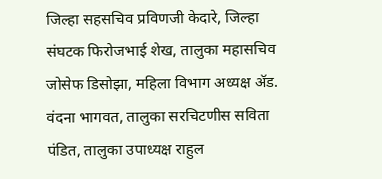जिल्हा सहसचिव प्रविणजी केदारे, जिल्हा संघटक फिरोजभाई शेख, तालुका महासचिव जोसेफ डिसोझा, महिला विभाग अध्यक्ष ॲड. वंदना भागवत, तालुका सरचिटणीस सविता पंडित, तालुका उपाध्यक्ष राहुल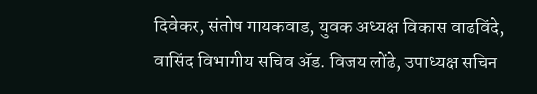दिवेकर, संतोष गायकवाड, युवक अध्यक्ष विकास वाढविंदे, वासिंद विभागीय सचिव ॲड. विजय लोंढे, उपाध्यक्ष सचिन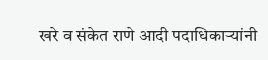खरे व संकेत राणे आदी पदाधिकाऱ्यांनी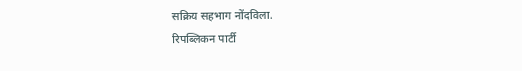सक्रिय सहभाग नोंदविला.
रिपब्लिकन पार्टी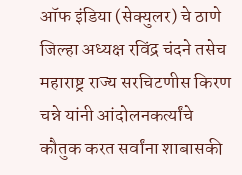ऑफ इंडिया (सेक्युलर) चे ठाणे जिल्हा अध्यक्ष रविंद्र चंदने तसेच महाराष्ट्र राज्य सरचिटणीस किरण चन्ने यांनी आंदोलनकर्त्यांचे कौतुक करत सर्वांना शाबासकी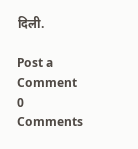दिली.

Post a Comment
0 Comments